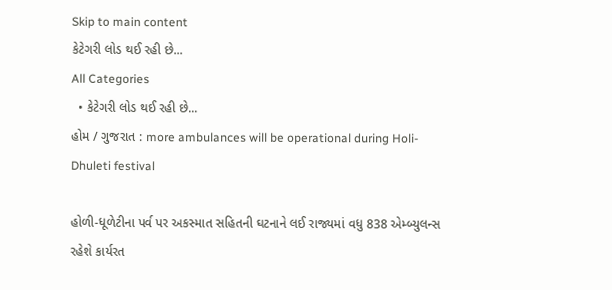Skip to main content
કેટેગરી લોડ થઈ રહી છે...
All Categories
  • કેટેગરી લોડ થઈ રહી છે...
હોમ / ગુજરાત : more ambulances will be operational during Holi-Dhuleti festival

હોળી-ધૂળેટીના પર્વ પર અકસ્માત સહિતની ઘટનાને લઈ રાજ્યમાં વધુ 838 એમ્બ્યુલન્સ રહેશે કાર્યરત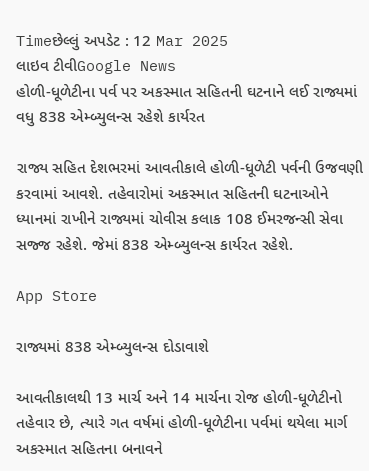Timeછેલ્લું અપડેટ : 12 Mar 2025
લાઇવ ટીવીGoogle News
હોળી-ધૂળેટીના પર્વ પર અકસ્માત સહિતની ઘટનાને લઈ રાજ્યમાં વધુ 838 એમ્બ્યુલન્સ રહેશે કાર્યરત

રાજ્ય સહિત દેશભરમાં આવતીકાલે હોળી-ધૂળેટી પર્વની ઉજવણી કરવામાં આવશે. તહેવારોમાં અકસ્માત સહિતની ઘટનાઓને ધ્યાનમાં રાખીને રાજ્યમાં ચોવીસ કલાક 108 ઈમરજન્સી સેવા સજ્જ રહેશે. જેમાં 838 એમ્બ્યુલન્સ કાર્યરત રહેશે.

App Store

રાજ્યમાં 838 એમ્બ્યુલન્સ દોડાવાશે

આવતીકાલથી 13 માર્ચ અને 14 માર્ચના રોજ હોળી-ધૂળેટીનો તહેવાર છે, ત્યારે ગત વર્ષમાં હોળી-ધૂળેટીના પર્વમાં થયેલા માર્ગ અકસ્માત સહિતના બનાવને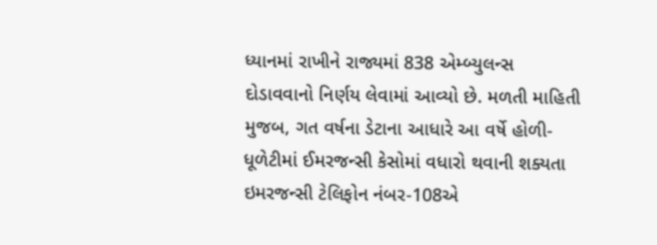ધ્યાનમાં રાખીને રાજ્યમાં 838 એમ્બ્યુલન્સ દોડાવવાનો નિર્ણય લેવામાં આવ્યો છે. મળતી માહિતી મુજબ, ગત વર્ષના ડેટાના આધારે આ વર્ષે હોળી-ધૂળેટીમાં ઈમરજન્સી કેસોમાં વધારો થવાની શક્યતા ઇમરજન્સી ટેલિફોન નંબર-108એ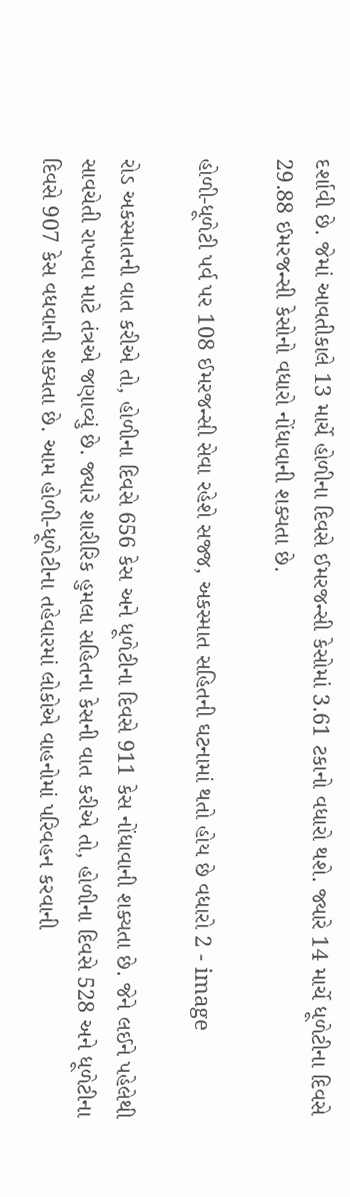દર્શાવી છે. જેમાં આવતીકાલે 13 માર્ચે હોળીના દિવસે ઈમરજન્સી કેસોમાં 3.61 ટકાનો વધારો થશે. જ્યારે 14 માર્ચે ધૂળેટીના દિવસે 29.88 ઈમરજન્સી કેસોનો વધારો નોંધાવાની શક્યતા છે.

હોળી-ધૂળેટી પર્વ પર 108 ઈમરજન્સી સેવા રહેશે સજ્જ, અકસ્માત સહિતની ઘટનામાં થતો હોય છે વધારો 2 - image

રોડ અકસ્માતની વાત કરીએ તો, હોળીના દિવસે 656 કેસ અને ધૂળેટીના દિવસે 911 કેસ નોંધાવાની શક્યતા છે. જેને લઈને પહેલેથી સાવચેતી રાખવા માટે તંત્રએ જણાવ્યું છે. જ્યારે શારીરિક હુમલા સહિતના કેસની વાત કરીએ તો, હોળીના દિવસે 528 અને ધૂળેટીના દિવસે 907 કેસ વધવાની શક્યતા છે. આમ હોળી-ધૂળેટીના તહેવારમાં લોકોએ વાહનોમાં પરિવહન કરવાની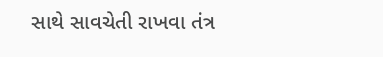સાથે સાવચેતી રાખવા તંત્ર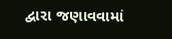દ્વારા જણાવવામાં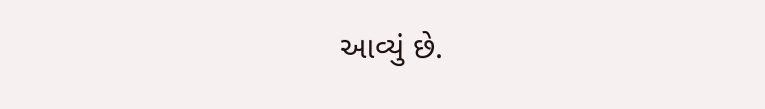આવ્યું છે.